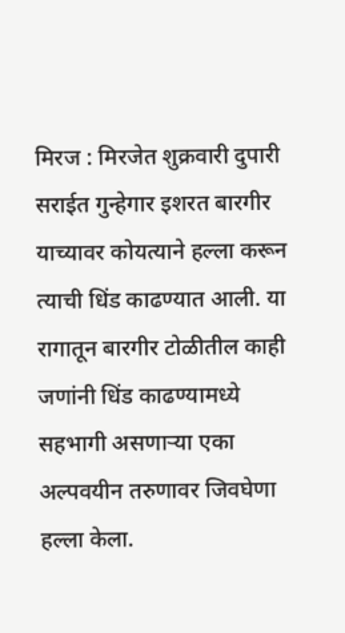मिरज : मिरजेत शुक्रवारी दुपारी सराईत गुन्हेगार इशरत बारगीर याच्यावर कोयत्याने हल्ला करून त्याची धिंड काढण्यात आली. या रागातून बारगीर टोळीतील काही जणांनी धिंड काढण्यामध्ये सहभागी असणाऱ्या एका अल्पवयीन तरुणावर जिवघेणा हल्ला केला.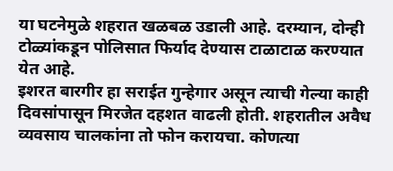या घटनेमुळे शहरात खळबळ उडाली आहे. दरम्यान, दोन्ही टोळ्यांकडून पोलिसात फिर्याद देण्यास टाळाटाळ करण्यात येत आहे.
इशरत बारगीर हा सराईत गुन्हेगार असून त्याची गेल्या काही दिवसांपासून मिरजेत दहशत वाढली होती. शहरातील अवैध व्यवसाय चालकांना तो फोन करायचा. कोणत्या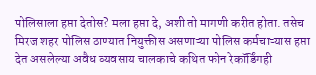पोलिसाला हप्ता देतोस? मला हप्ता दे, अशी तो मागणी करीत होता. तसेच मिरज शहर पोलिस ठाण्यात नियुक्तीस असणाऱ्या पोलिस कर्मचाऱ्यास हप्ता देत असलेल्या अवैध व्यवसाय चालकाचे कथित फोन रेकॉर्डिंगही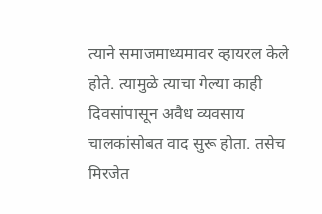त्याने समाजमाध्यमावर व्हायरल केले होते. त्यामुळे त्याचा गेल्या काही दिवसांपासून अवैध व्यवसाय चालकांसोबत वाद सुरू होता. तसेच मिरजेत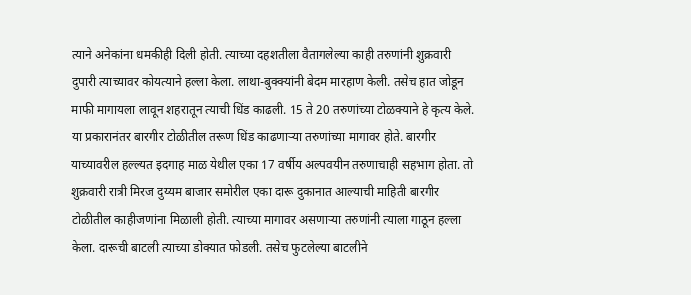त्याने अनेकांना धमकीही दिली होती. त्याच्या दहशतीला वैतागलेल्या काही तरुणांनी शुक्रवारी दुपारी त्याच्यावर कोयत्याने हल्ला केला. लाथा-बुक्क्यांनी बेदम मारहाण केली. तसेच हात जोडून माफी मागायला लावून शहरातून त्याची धिंड काढली. 15 ते 20 तरुणांच्या टोळक्याने हे कृत्य केले.
या प्रकारानंतर बारगीर टोळीतील तरूण धिंड काढणाऱ्या तरुणांच्या मागावर होते. बारगीर याच्यावरील हल्ल्यत इदगाह माळ येथील एका 17 वर्षीय अल्पवयीन तरुणाचाही सहभाग होता. तो शुक्रवारी रात्री मिरज दुय्यम बाजार समोरील एका दारू दुकानात आल्याची माहिती बारगीर टोळीतील काहीजणांना मिळाली होती. त्याच्या मागावर असणाऱ्या तरुणांनी त्याला गाठून हल्ला केला. दारूची बाटली त्याच्या डोक्यात फोडली. तसेच फुटलेल्या बाटलीने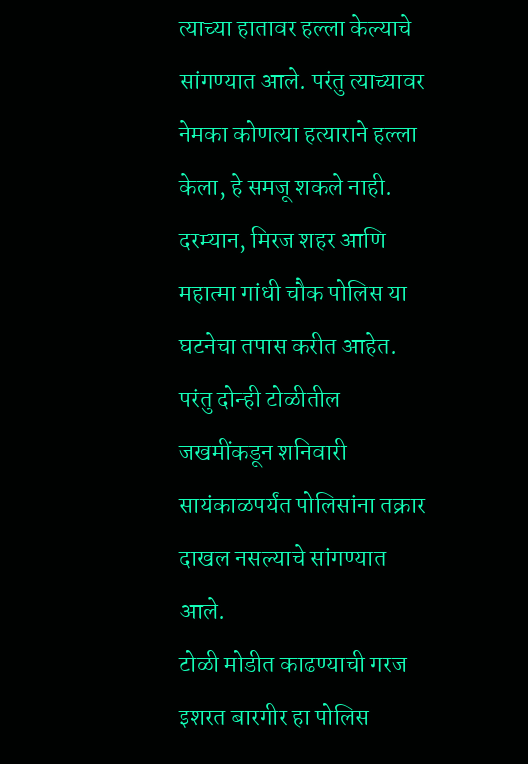त्याच्या हातावर हल्ला केल्याचे सांगण्यात आले. परंतु त्याच्यावर नेमका कोणत्या हत्याराने हल्ला केला, हे समजू शकले नाही. दरम्यान, मिरज शहर आणि महात्मा गांधी चौक पोलिस या घटनेचा तपास करीत आहेत. परंतु दोन्ही टोळीतील जखमींकडून शनिवारी सायंकाळपर्यंत पोलिसांना तक्रार दाखल नसल्याचे सांगण्यात आले.
टोळी मोडीत काढण्याची गरज
इशरत बारगीर हा पोलिस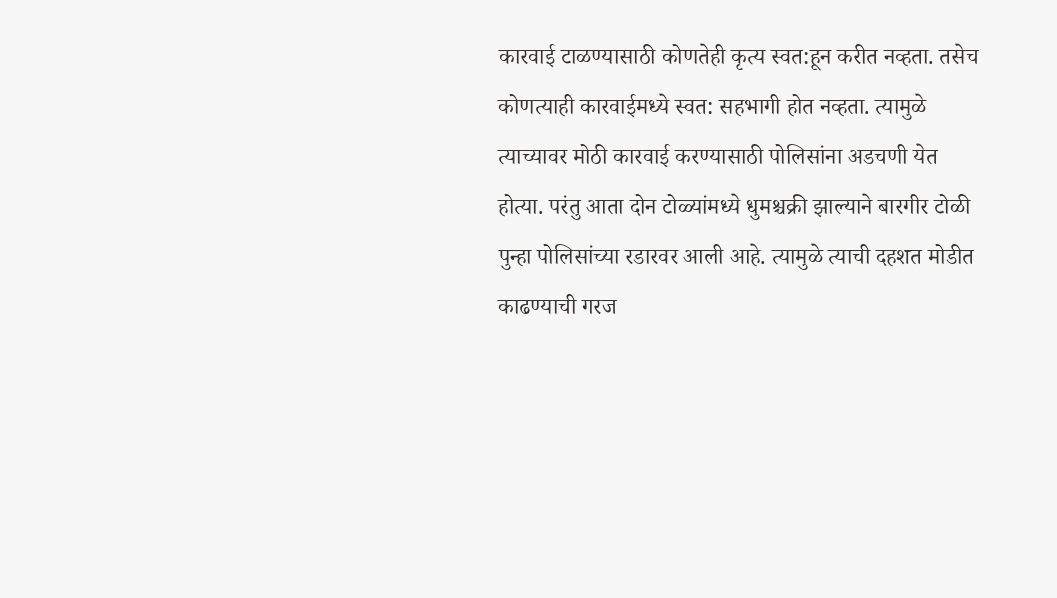कारवाई टाळण्यासाठी कोणतेही कृत्य स्वत:हून करीत नव्हता. तसेच कोणत्याही कारवाईमध्ये स्वत: सहभागी होत नव्हता. त्यामुळे त्याच्यावर मोठी कारवाई करण्यासाठी पोलिसांना अडचणी येत होत्या. परंतु आता दोन टोळ्यांमध्ये धुमश्चक्री झाल्याने बारगीर टोळी पुन्हा पोलिसांच्या रडारवर आली आहे. त्यामुळे त्याची दहशत मोडीत काढण्याची गरज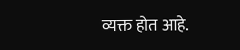व्यक्त होत आहे.